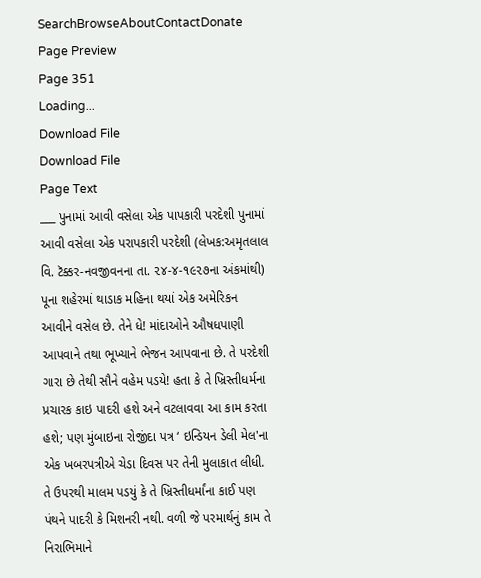SearchBrowseAboutContactDonate
Page Preview
Page 351
Loading...
Download File
Download File
Page Text
___ પુનામાં આવી વસેલા એક પાપકારી પરદેશી પુનામાં આવી વસેલા એક પરાપકારી પરદેશી (લેખક:અમૃતલાલ વિ. ટૅક્કર-નવજીવનના તા. ૨૪-૪-૧૯૨૭ના અંકમાંથી) પૂના શહેરમાં થાડાક મહિના થયાં એક અમેરિકન આવીને વસેલ છે. તેને ધે! માંદાઓને ઔષધપાણી આપવાને તથા ભૂખ્યાને ભેજન આપવાના છે. તે પરદેશી ગારા છે તેથી સૌને વહેમ પડયે! હતા કે તે ખ્રિસ્તીધર્મના પ્રચારક કાઇ પાદરી હશે અને વટલાવવા આ કામ કરતા હશે; પણ મુંબાઇના રોજીંદા પત્ર ‘ ઇન્ડિયન ડેલી મેલ'ના એક ખબરપત્રીએ ચેડા દિવસ પર તેની મુલાકાત લીધી. તે ઉપરથી માલમ પડયું કે તે ખ્રિસ્તીધર્માંના કાઈ પણ પંથને પાદરી કે મિશનરી નથી. વળી જે પરમાર્થનું કામ તે નિરાભિમાને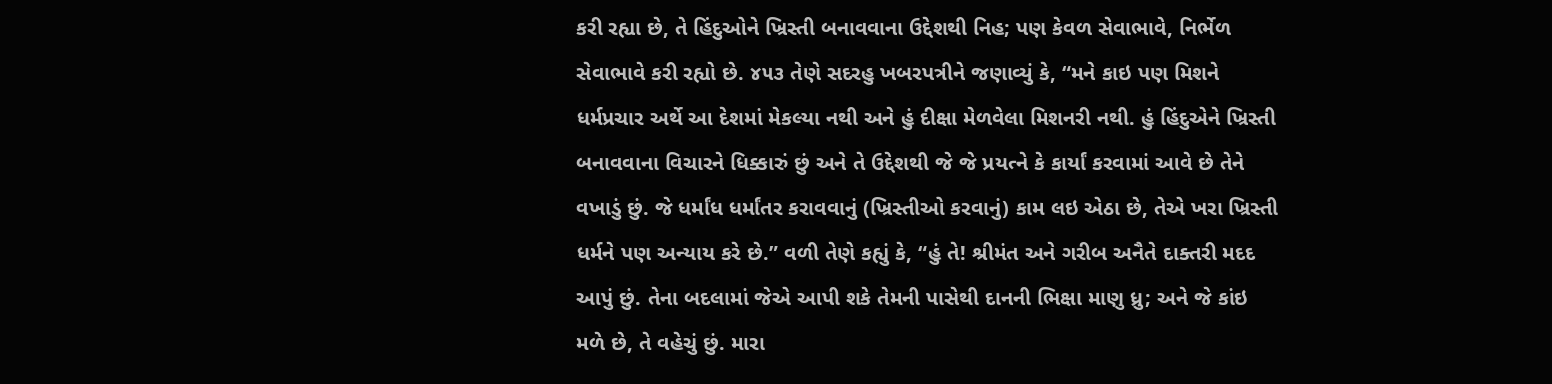કરી રહ્યા છે, તે હિંદુઓને ખ્રિસ્તી બનાવવાના ઉદ્દેશથી નિહ; પણ કેવળ સેવાભાવે, નિર્ભેળ સેવાભાવે કરી રહ્યો છે. ૪૫૩ તેણે સદરહુ ખબરપત્રીને જણાવ્યું કે, “મને કાઇ પણ મિશને ધર્મપ્રચાર અર્થે આ દેશમાં મેકલ્યા નથી અને હું દીક્ષા મેળવેલા મિશનરી નથી. હું હિંદુએને ખ્રિસ્તી બનાવવાના વિચારને ધિક્કારું છું અને તે ઉદ્દેશથી જે જે પ્રયત્ને કે કાર્યાં કરવામાં આવે છે તેને વખાડું છું. જે ધર્માંધ ધર્માંતર કરાવવાનું (ખ્રિસ્તીઓ કરવાનું) કામ લઇ એઠા છે, તેએ ખરા ખ્રિસ્તી ધર્મને પણ અન્યાય કરે છે.” વળી તેણે કહ્યું કે, “હું તે! શ્રીમંત અને ગરીબ અનૈતે દાક્તરી મદદ આપું છું. તેના બદલામાં જેએ આપી શકે તેમની પાસેથી દાનની ભિક્ષા માણુ ધ્રુ; અને જે કાંઇ મળે છે, તે વહેચું છું. મારા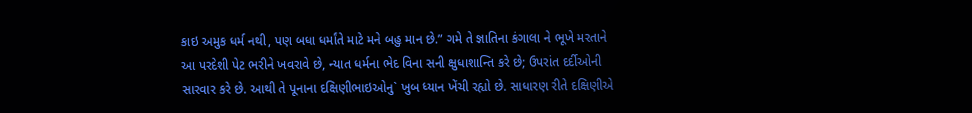કાઇ અમુક ધર્મ નથી, પણ બધા ધર્માંતે માટે મને બહુ માન છે.” ગમે તે જ્ઞાતિના કંગાલા ને ભૂખે મરતાને આ પરદેશી પેટ ભરીને ખવરાવે છે, ન્યાત ધર્મના ભેદ વિના સની ક્ષુધાશાન્તિ કરે છે; ઉપરાંત દર્દીઓની સારવાર કરે છે. આથી તે પૂનાના દક્ષિણીભાઇઓનુ` ખુબ ધ્યાન ખેંચી રહ્યો છે. સાધારણ રીતે દક્ષિણીએ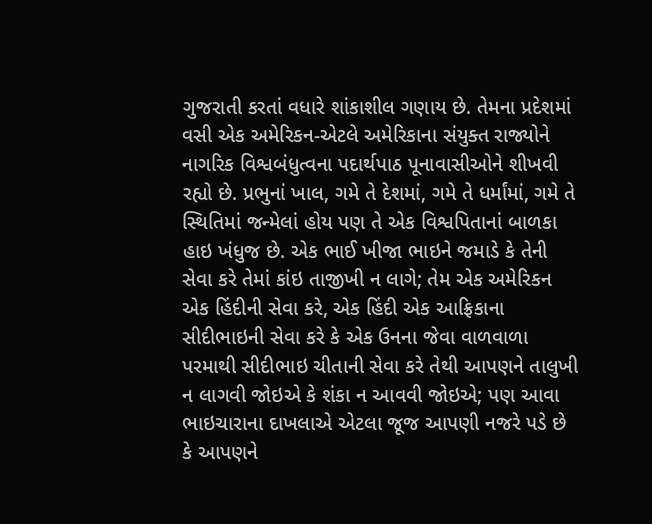ગુજરાતી કરતાં વધારે શાંકાશીલ ગણાય છે. તેમના પ્રદેશમાં વસી એક અમેરિકન-એટલે અમેરિકાના સંયુક્ત રાજ્યોને નાગરિક વિશ્વબંધુત્વના પદાર્થપાઠ પૂનાવાસીઓને શીખવી રહ્યો છે. પ્રભુનાં ખાલ, ગમે તે દેશમાં, ગમે તે ધર્માંમાં, ગમે તે સ્થિતિમાં જન્મેલાં હોય પણ તે એક વિશ્વપિતાનાં બાળકા હાઇ ખંધુજ છે. એક ભાઈ ખીજા ભાઇને જમાડે કે તેની સેવા કરે તેમાં કાંઇ તાજીખી ન લાગે; તેમ એક અમેરિકન એક હિંદીની સેવા કરે, એક હિંદી એક આફ્રિકાના સીદીભાઇની સેવા કરે કે એક ઉનના જેવા વાળવાળા પરમાથી સીદીભાઇ ચીતાની સેવા કરે તેથી આપણને તાલુખી ન લાગવી જોઇએ કે શંકા ન આવવી જોઇએ; પણ આવા ભાઇચારાના દાખલાએ એટલા જૂજ આપણી નજરે પડે છે કે આપણને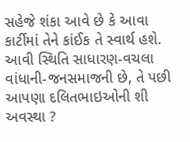સહેજે શંકા આવે છે કે આવા કાર્ટીમાં તેને કાંઈક તે સ્વાર્થ હશે. આવી સ્થિતિ સાધારણ-વચલા વાંધાની-જનસમાજની છે, તે પછી આપણા દલિતભાઇઓની શી અવસ્થા ?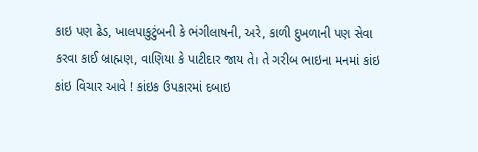કાઇ પણ ઢેડ, ખાલપાકુટુંબની કે ભંગીલાષની, અરે, કાળી દુખળાની પણ સેવા કરવા કાઈ બ્રાહ્મણ, વાણિયા કે પાટીદાર જાય તે। તે ગરીબ ભાઇના મનમાં કાંઇ કાંઇ વિચાર આવે ! કાંઇક ઉપકારમાં દબાઇ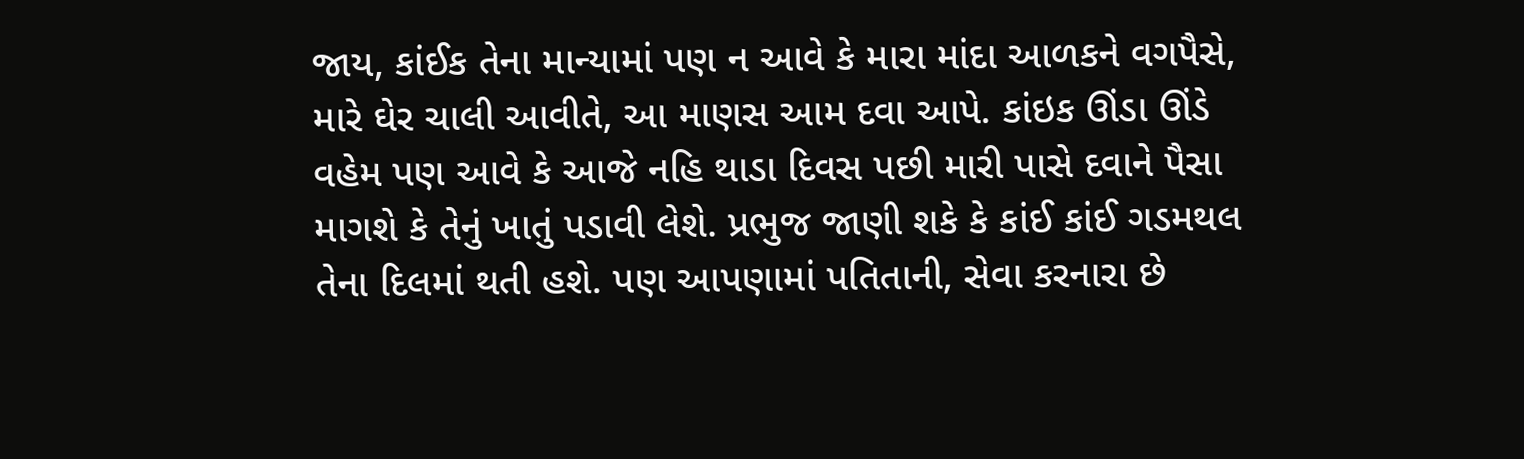જાય, કાંઈક તેના માન્યામાં પણ ન આવે કે મારા માંદા આળકને વગપૈસે, મારે ઘેર ચાલી આવીતે, આ માણસ આમ દવા આપે. કાંઇક ઊંડા ઊંડે વહેમ પણ આવે કે આજે નહિ થાડા દિવસ પછી મારી પાસે દવાને પૈસા માગશે કે તેનું ખાતું પડાવી લેશે. પ્રભુજ જાણી શકે કે કાંઈ કાંઈ ગડમથલ તેના દિલમાં થતી હશે. પણ આપણામાં પતિતાની, સેવા કરનારા છે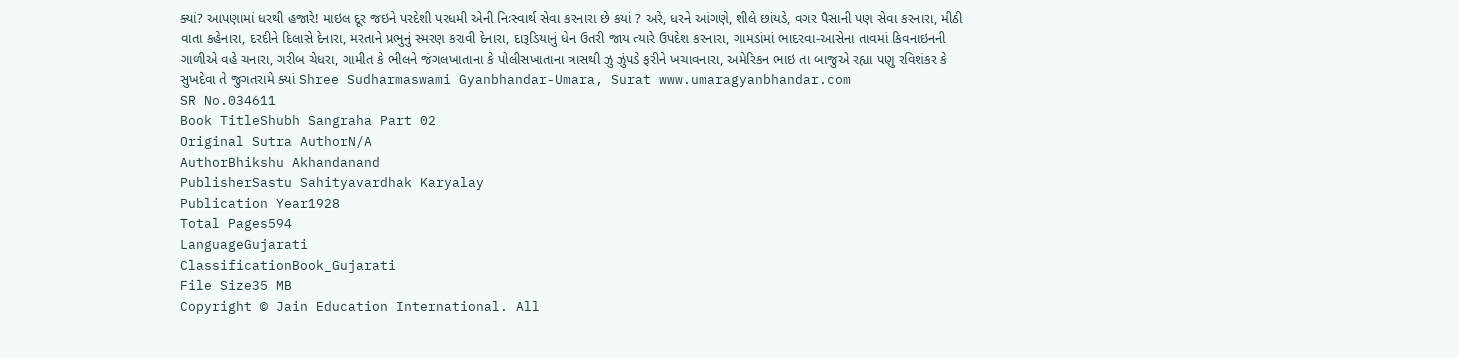ક્યાં? આપણામાં ધરથી હજારે! માઇલ દૂર જઇને પરદેશી પરધમી એની નિઃસ્વાર્થ સેવા કરનારા છે કયાં ? અરે, ધરને આંગણે, શીલે છાંયડે, વગર પૈસાની પણ સેવા કરનારા, મીઠી વાતા કહેનારા, દરદીને દિલાસે દેનારા, મરતાને પ્રભુનું સ્મરણ કરાવી દેનારા, દારૂડિયાનું ધેન ઉતરી જાય ત્યારે ઉપદેશ કરનારા, ગામડાંમાં ભાદરવા-આસેના તાવમાં કિવનાઇનની ગાળીએ વહે ચનારા, ગરીબ ચેધરા, ગામીત કે ભીલને જંગલખાતાના કે પોલીસખાતાના ત્રાસથી ઝુ ઝુંપડે ફરીને ખચાવનારા, અમેરિકન ભાઇ તા બાજુએ રહ્યા પણુ રવિશંકર કે સુખદેવા તે જુગતરામે ક્યાં Shree Sudharmaswami Gyanbhandar-Umara, Surat www.umaragyanbhandar.com
SR No.034611
Book TitleShubh Sangraha Part 02
Original Sutra AuthorN/A
AuthorBhikshu Akhandanand
PublisherSastu Sahityavardhak Karyalay
Publication Year1928
Total Pages594
LanguageGujarati
ClassificationBook_Gujarati
File Size35 MB
Copyright © Jain Education International. All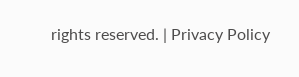rights reserved. | Privacy Policy